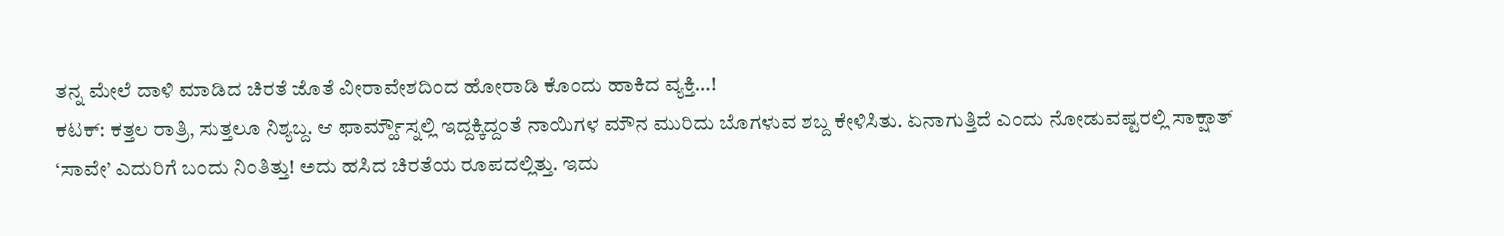ತನ್ನ ಮೇಲೆ ದಾಳಿ ಮಾಡಿದ ಚಿರತೆ ಜೊತೆ ವೀರಾವೇಶದಿಂದ ಹೋರಾಡಿ ಕೊಂದು ಹಾಕಿದ ವ್ಯಕ್ತಿ…!
ಕಟಕ್: ಕತ್ತಲ ರಾತ್ರಿ, ಸುತ್ತಲೂ ನಿಶ್ಯಬ್ದ. ಆ ಫಾರ್ಮ್ಹೌಸ್ನಲ್ಲಿ ಇದ್ದಕ್ಕಿದ್ದಂತೆ ನಾಯಿಗಳ ಮೌನ ಮುರಿದು ಬೊಗಳುವ ಶಬ್ದ ಕೇಳಿಸಿತು. ಏನಾಗುತ್ತಿದೆ ಎಂದು ನೋಡುವಷ್ಟರಲ್ಲಿ ಸಾಕ್ಷಾತ್ ‘ಸಾವೇ’ ಎದುರಿಗೆ ಬಂದು ನಿಂತಿತ್ತು! ಅದು ಹಸಿದ ಚಿರತೆಯ ರೂಪದಲ್ಲಿತ್ತು. ಇದು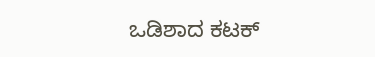ಒಡಿಶಾದ ಕಟಕ್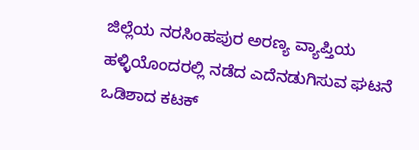ಜಿಲ್ಲೆಯ ನರಸಿಂಹಪುರ ಅರಣ್ಯ ವ್ಯಾಪ್ತಿಯ ಹಳ್ಳಿಯೊಂದರಲ್ಲಿ ನಡೆದ ಎದೆನಡುಗಿಸುವ ಘಟನೆ ಒಡಿಶಾದ ಕಟಕ್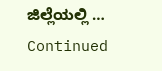ಜಿಲ್ಲೆಯಲ್ಲಿ … Continued